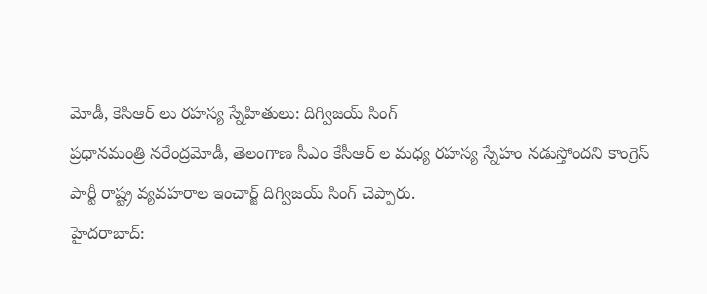మోడీ, కెసిఆర్ లు రహస్య స్నేహితులు: దిగ్విజయ్ సింగ్
ప్రధానమంత్రి నరేంద్రమోడీ, తెలంగాణ సీఎం కేసీఆర్ ల మధ్య రహస్య స్నేహం నడుస్తోందని కాంగ్రెస్ పార్టీ రాష్ట్ర వ్యవహరాల ఇంచార్జ్ దిగ్విజయ్ సింగ్ చెప్పారు.
హైదరాబాద్: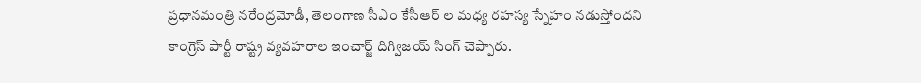ప్రధానమంత్రి నరేంద్రమోడీ, తెలంగాణ సీఎం కేసీఆర్ ల మధ్య రహస్య స్నేహం నడుస్తోందని కాంగ్రెస్ పార్టీ రాష్ట్ర వ్యవహరాల ఇంచార్జ్ దిగ్విజయ్ సింగ్ చెప్పారు.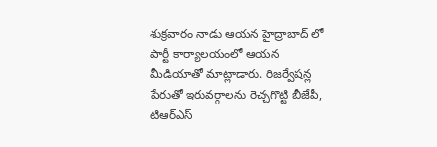శుక్రవారం నాడు ఆయన హైద్రాబాద్ లో పార్టీ కార్యాలయంలో ఆయన మీడియాతో మాట్లాడారు. రిజర్వేషన్ల పేరుతో ఇరువర్గాలను రెచ్చగొట్టి బీజేపీ, టిఆర్ఎస్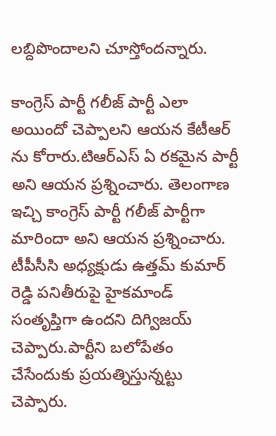లబ్దిపొందాలని చూస్తోందన్నారు.

కాంగ్రెస్ పార్టీ గలీజ్ పార్టీ ఎలా అయిందో చెప్పాలని ఆయన కేటీఆర్ ను కోరారు.టిఆర్ఎస్ ఏ రకమైన పార్టీ అని ఆయన ప్రశ్నించారు. తెలంగాణ ఇచ్చి కాంగ్రెస్ పార్టీ గలీజ్ పార్టీగా మారిందా అని ఆయన ప్రశ్నించారు.
టీపీసీసి అధ్యక్షుడు ఉత్తమ్ కుమార్ రెడ్డి పనితీరుపై హైకమాండ్ సంతృప్తిగా ఉందని దిగ్విజయ్ చెప్పారు.పార్టీని బలోపేతం చేసేందుకు ప్రయత్నిస్తున్నట్టు చెప్పారు.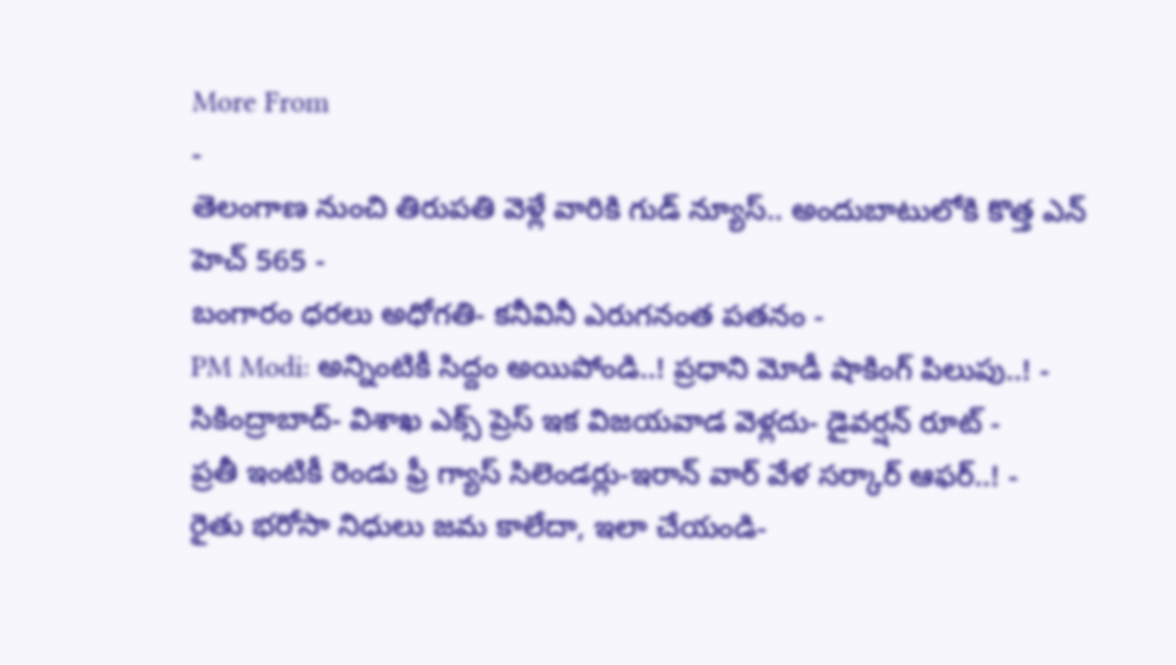More From
-
తెలంగాణ నుంచి తిరుపతి వెళ్లే వారికి గుడ్ న్యూస్.. అందుబాటులోకి కొత్త ఎన్ హెచ్ 565 -
బంగారం ధరలు అధోగతి- కనీవినీ ఎరుగనంత పతనం -
PM Modi: అన్నింటికీ సిద్దం అయిపోండి..! ప్రధాని మోడీ షాకింగ్ పిలుపు..! -
సికింద్రాబాద్- విశాఖ ఎక్స్ ప్రెస్ ఇక విజయవాడ వెళ్లదు- డైవర్షన్ రూట్ -
ప్రతీ ఇంటికీ రెండు ఫ్రీ గ్యాస్ సిలెండర్లు-ఇరాన్ వార్ వేళ సర్కార్ ఆఫర్..! -
రైతు భరోసా నిధులు జమ కాలేదా, ఇలా చేయండి-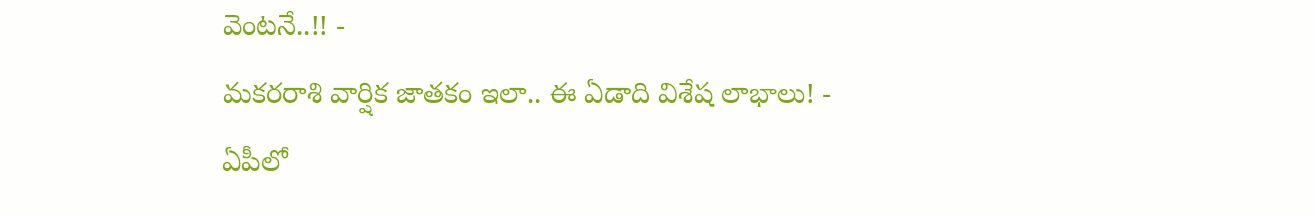వెంటనే..!! -
మకరరాశి వార్షిక జాతకం ఇలా.. ఈ ఏడాది విశేష లాభాలు! -
ఏపీలో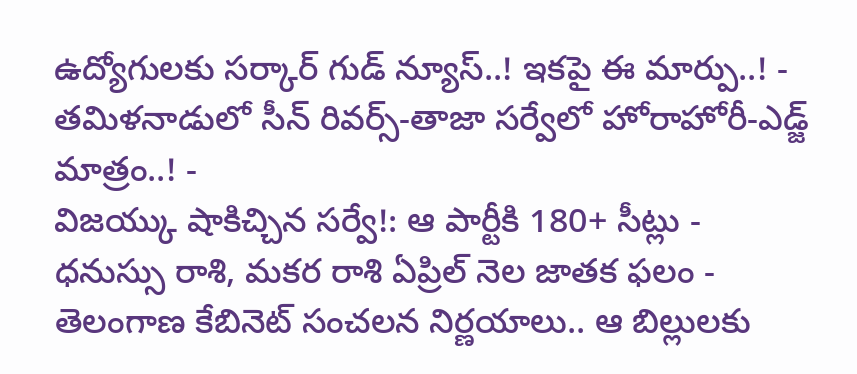ఉద్యోగులకు సర్కార్ గుడ్ న్యూస్..! ఇకపై ఈ మార్పు..! -
తమిళనాడులో సీన్ రివర్స్-తాజా సర్వేలో హోరాహోరీ-ఎడ్జ్ మాత్రం..! -
విజయ్కు షాకిచ్చిన సర్వే!: ఆ పార్టీకి 180+ సీట్లు -
ధనుస్సు రాశి, మకర రాశి ఏప్రిల్ నెల జాతక ఫలం -
తెలంగాణ కేబినెట్ సంచలన నిర్ణయాలు.. ఆ బిల్లులకు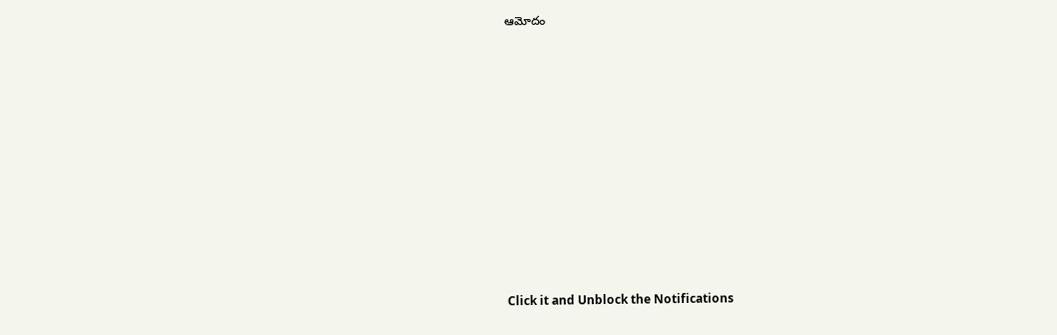ఆమోదం












Click it and Unblock the Notifications